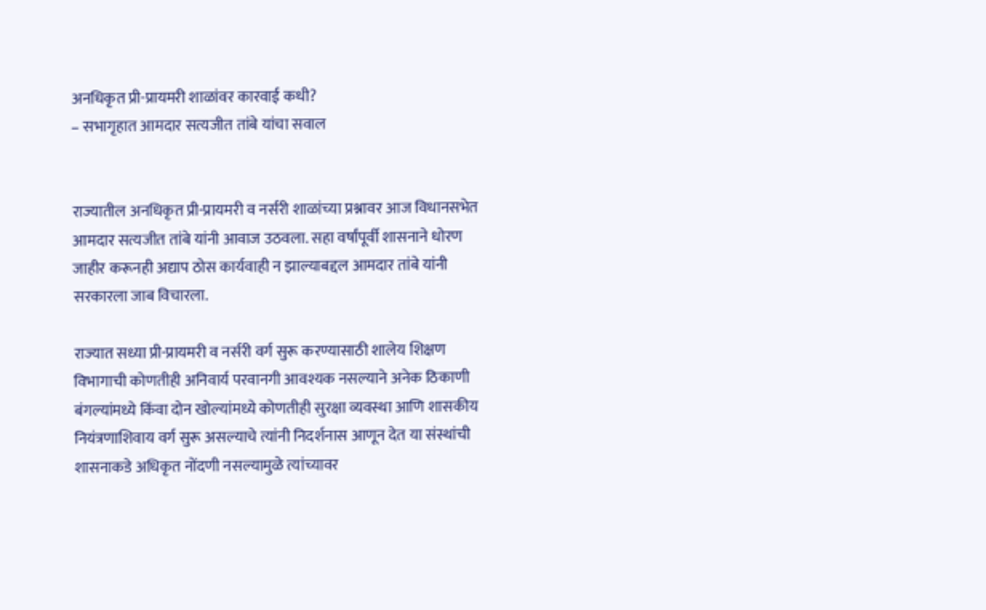अनधिकृत प्री-प्रायमरी शाळांवर कारवाई कधी?
– सभागृहात आमदार सत्यजीत तांबे यांचा सवाल


राज्यातील अनधिकृत प्री-प्रायमरी व नर्सरी शाळांच्या प्रश्नावर आज विधानसभेत आमदार सत्यजीत तांबे यांनी आवाज उठवला. सहा वर्षांपूर्वी शासनाने धोरण जाहीर करूनही अद्याप ठोस कार्यवाही न झाल्याबद्दल आमदार तांबे यांनी सरकारला जाब विचारला.

राज्यात सध्या प्री-प्रायमरी व नर्सरी वर्ग सुरू करण्यासाठी शालेय शिक्षण विभागाची कोणतीही अनिवार्य परवानगी आवश्यक नसल्याने अनेक ठिकाणी बंगल्यांमध्ये किंवा दोन खोल्यांमध्ये कोणतीही सुरक्षा व्यवस्था आणि शासकीय नियंत्रणाशिवाय वर्ग सुरू असल्याचे त्यांनी निदर्शनास आणून देत या संस्थांची शासनाकडे अधिकृत नोंदणी नसल्यामुळे त्यांच्यावर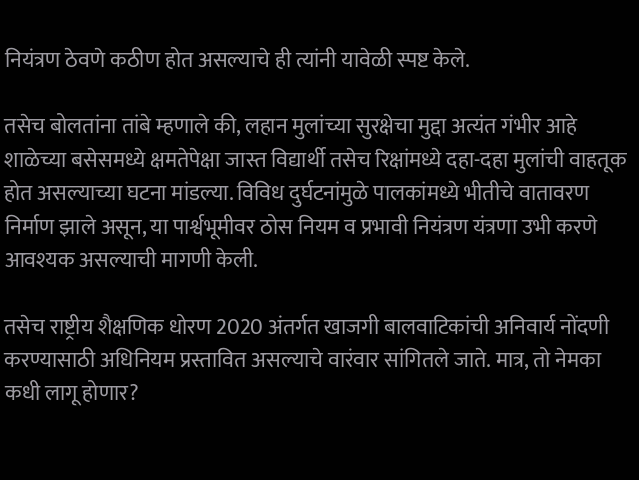नियंत्रण ठेवणे कठीण होत असल्याचे ही त्यांनी यावेळी स्पष्ट केले.

तसेच बोलतांना तांबे म्हणाले की, लहान मुलांच्या सुरक्षेचा मुद्दा अत्यंत गंभीर आहे शाळेच्या बसेसमध्ये क्षमतेपेक्षा जास्त विद्यार्थी तसेच रिक्षांमध्ये दहा-दहा मुलांची वाहतूक होत असल्याच्या घटना मांडल्या. विविध दुर्घटनांमुळे पालकांमध्ये भीतीचे वातावरण निर्माण झाले असून, या पार्श्वभूमीवर ठोस नियम व प्रभावी नियंत्रण यंत्रणा उभी करणे आवश्यक असल्याची मागणी केली.

तसेच राष्ट्रीय शैक्षणिक धोरण 2020 अंतर्गत खाजगी बालवाटिकांची अनिवार्य नोंदणी करण्यासाठी अधिनियम प्रस्तावित असल्याचे वारंवार सांगितले जाते. मात्र, तो नेमका कधी लागू होणार?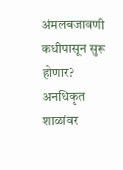अंमलबजावणी कधीपासून सुरू होणार? अनधिकृत शाळांवर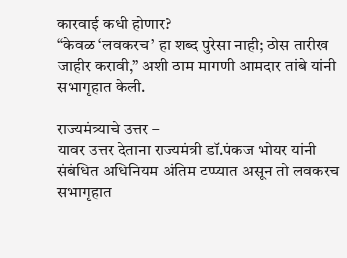कारवाई कधी होणार?
“केवळ ‘लवकरच’ हा शब्द पुरेसा नाही; ठोस तारीख जाहीर करावी,” अशी ठाम मागणी आमदार तांबे यांनी सभागृहात केली.

राज्यमंत्र्याचे उत्तर –
यावर उत्तर देताना राज्यमंत्री डॉ.पंकज भोयर यांनी संबंधित अधिनियम अंतिम टप्प्यात असून तो लवकरच सभागृहात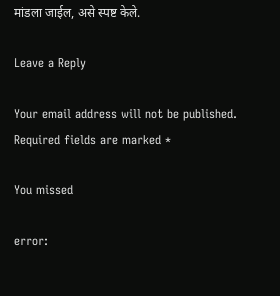मांडला जाईल, असे स्पष्ट केले.

Leave a Reply

Your email address will not be published. Required fields are marked *

You missed

error: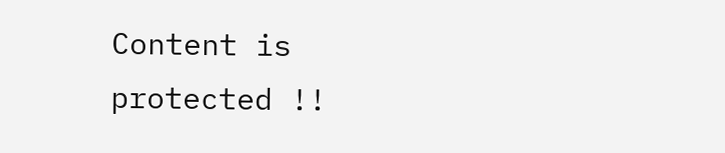Content is protected !!